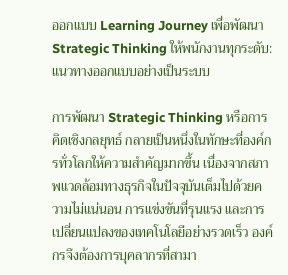ออกแบบ Learning Journey เพื่อพัฒนา Strategic Thinking ให้พนักงานทุกระดับ: แนวทางออกแบบอย่างเป็นระบบ

การพัฒนา Strategic Thinking หรือการคิดเชิงกลยุทธ์ กลายเป็นหนึ่งในทักษะที่องค์กรทั่วโลกให้ความสำคัญมากขึ้น เนื่องจากสภาพแวดล้อมทางธุรกิจในปัจจุบันเต็มไปด้วยความไม่แน่นอน การแข่งขันที่รุนแรง และการเปลี่ยนแปลงของเทคโนโลยีอย่างรวดเร็ว องค์กรจึงต้องการบุคลากรที่สามา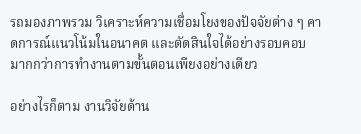รถมองภาพรวม วิเคราะห์ความเชื่อมโยงของปัจจัยต่าง ๆ คาดการณ์แนวโน้มในอนาคต และตัดสินใจได้อย่างรอบคอบ มากกว่าการทำงานตามขั้นตอนเพียงอย่างเดียว

อย่างไรก็ตาม งานวิจัยด้าน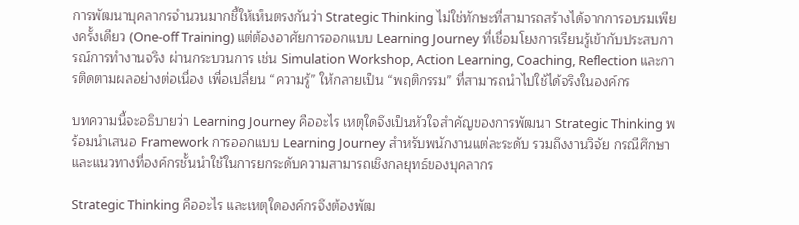การพัฒนาบุคลากรจำนวนมากชี้ให้เห็นตรงกันว่า Strategic Thinking ไม่ใช่ทักษะที่สามารถสร้างได้จากการอบรมเพียงครั้งเดียว (One-off Training) แต่ต้องอาศัยการออกแบบ Learning Journey ที่เชื่อมโยงการเรียนรู้เข้ากับประสบการณ์การทำงานจริง ผ่านกระบวนการ เช่น Simulation Workshop, Action Learning, Coaching, Reflection และการติดตามผลอย่างต่อเนื่อง เพื่อเปลี่ยน “ความรู้” ให้กลายเป็น “พฤติกรรม” ที่สามารถนำไปใช้ได้จริงในองค์กร

บทความนี้จะอธิบายว่า Learning Journey คืออะไร เหตุใดจึงเป็นหัวใจสำคัญของการพัฒนา Strategic Thinking พร้อมนำเสนอ Framework การออกแบบ Learning Journey สำหรับพนักงานแต่ละระดับ รวมถึงงานวิจัย กรณีศึกษา และแนวทางที่องค์กรชั้นนำใช้ในการยกระดับความสามารถเชิงกลยุทธ์ของบุคลากร

Strategic Thinking คืออะไร และเหตุใดองค์กรจึงต้องพัฒ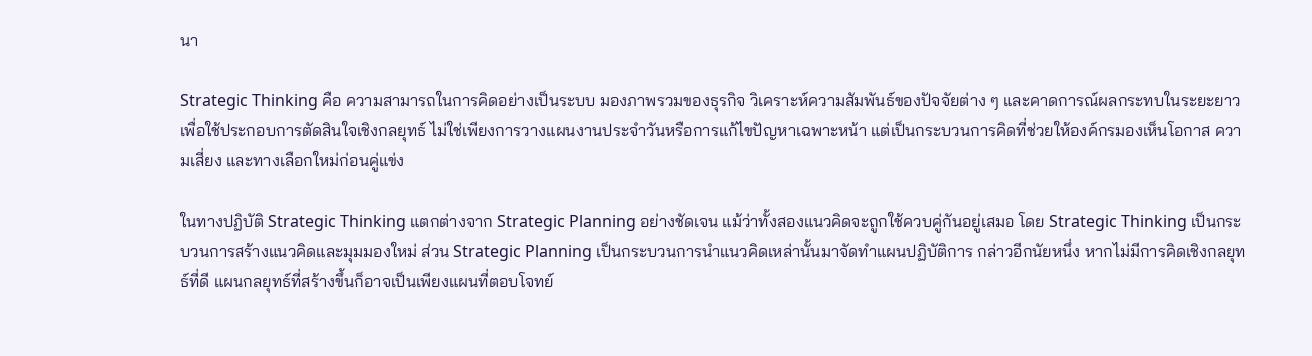นา

Strategic Thinking คือ ความสามารถในการคิดอย่างเป็นระบบ มองภาพรวมของธุรกิจ วิเคราะห์ความสัมพันธ์ของปัจจัยต่าง ๆ และคาดการณ์ผลกระทบในระยะยาว เพื่อใช้ประกอบการตัดสินใจเชิงกลยุทธ์ ไม่ใช่เพียงการวางแผนงานประจำวันหรือการแก้ไขปัญหาเฉพาะหน้า แต่เป็นกระบวนการคิดที่ช่วยให้องค์กรมองเห็นโอกาส ความเสี่ยง และทางเลือกใหม่ก่อนคู่แข่ง

ในทางปฏิบัติ Strategic Thinking แตกต่างจาก Strategic Planning อย่างชัดเจน แม้ว่าทั้งสองแนวคิดจะถูกใช้ควบคู่กันอยู่เสมอ โดย Strategic Thinking เป็นกระบวนการสร้างแนวคิดและมุมมองใหม่ ส่วน Strategic Planning เป็นกระบวนการนำแนวคิดเหล่านั้นมาจัดทำแผนปฏิบัติการ กล่าวอีกนัยหนึ่ง หากไม่มีการคิดเชิงกลยุทธ์ที่ดี แผนกลยุทธ์ที่สร้างขึ้นก็อาจเป็นเพียงแผนที่ตอบโจทย์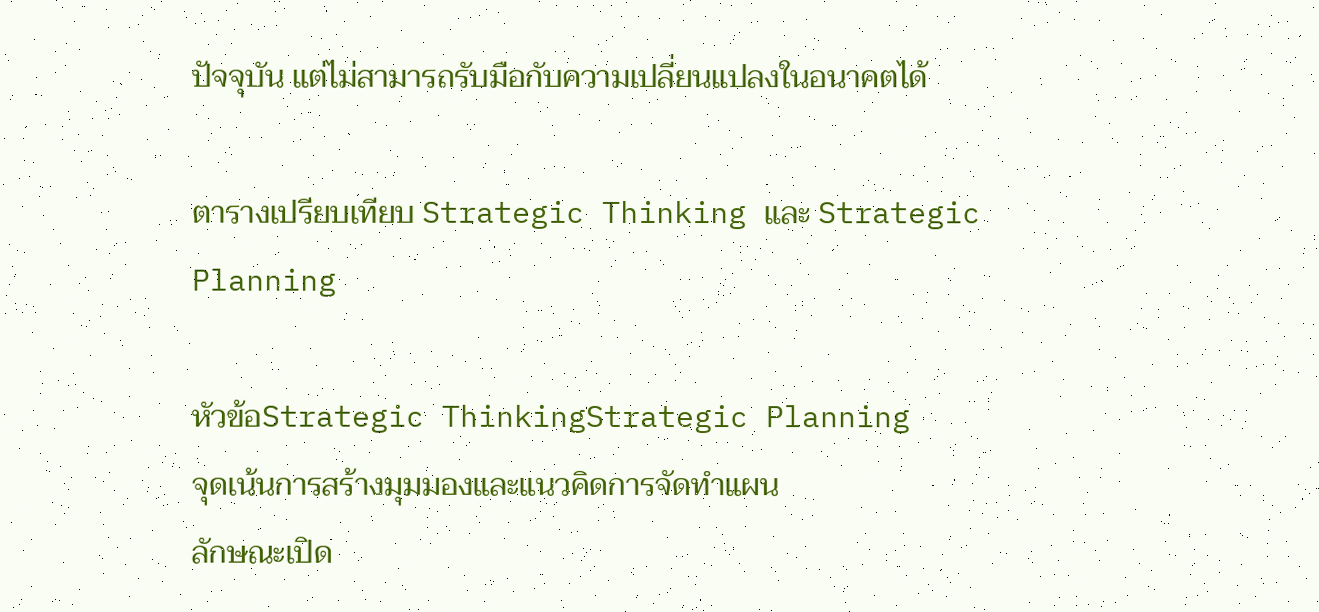ปัจจุบัน แต่ไม่สามารถรับมือกับความเปลี่ยนแปลงในอนาคตได้

ตารางเปรียบเทียบ Strategic Thinking และ Strategic Planning

หัวข้อStrategic ThinkingStrategic Planning
จุดเน้นการสร้างมุมมองและแนวคิดการจัดทำแผน
ลักษณะเปิด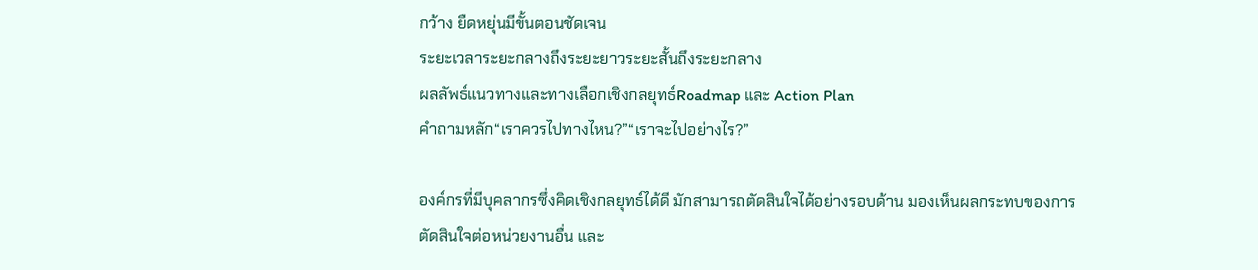กว้าง ยืดหยุ่นมีขั้นตอนชัดเจน
ระยะเวลาระยะกลางถึงระยะยาวระยะสั้นถึงระยะกลาง
ผลลัพธ์แนวทางและทางเลือกเชิงกลยุทธ์Roadmap และ Action Plan
คำถามหลัก“เราควรไปทางไหน?”“เราจะไปอย่างไร?”

องค์กรที่มีบุคลากรซึ่งคิดเชิงกลยุทธ์ได้ดี มักสามารถตัดสินใจได้อย่างรอบด้าน มองเห็นผลกระทบของการตัดสินใจต่อหน่วยงานอื่น และ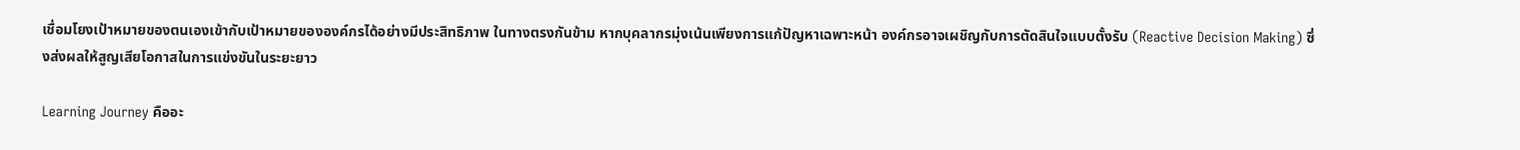เชื่อมโยงเป้าหมายของตนเองเข้ากับเป้าหมายขององค์กรได้อย่างมีประสิทธิภาพ ในทางตรงกันข้าม หากบุคลากรมุ่งเน้นเพียงการแก้ปัญหาเฉพาะหน้า องค์กรอาจเผชิญกับการตัดสินใจแบบตั้งรับ (Reactive Decision Making) ซึ่งส่งผลให้สูญเสียโอกาสในการแข่งขันในระยะยาว

Learning Journey คืออะ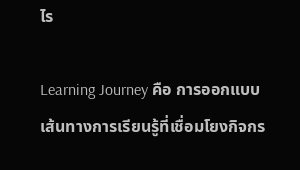ไร

Learning Journey คือ การออกแบบเส้นทางการเรียนรู้ที่เชื่อมโยงกิจกร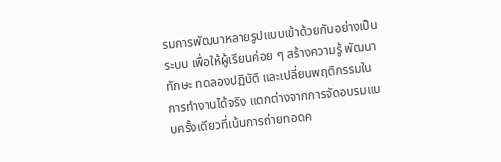รมการพัฒนาหลายรูปแบบเข้าด้วยกันอย่างเป็นระบบ เพื่อให้ผู้เรียนค่อย ๆ สร้างความรู้ พัฒนาทักษะ ทดลองปฏิบัติ และเปลี่ยนพฤติกรรมในการทำงานได้จริง แตกต่างจากการจัดอบรมแบบครั้งเดียวที่เน้นการถ่ายทอดค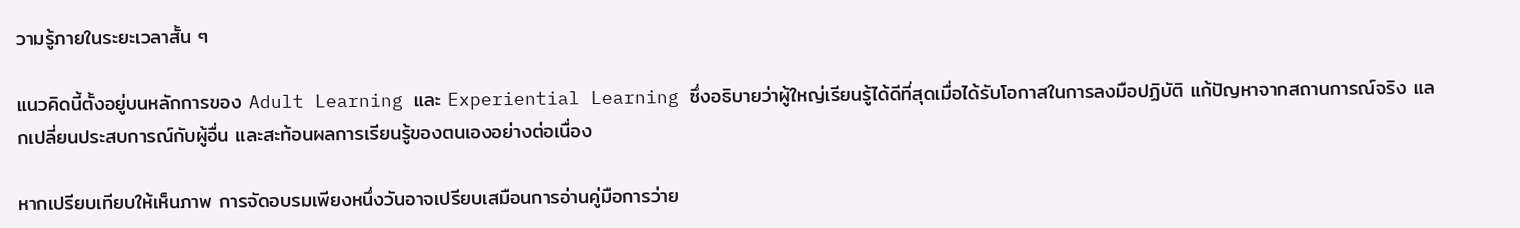วามรู้ภายในระยะเวลาสั้น ๆ

แนวคิดนี้ตั้งอยู่บนหลักการของ Adult Learning และ Experiential Learning ซึ่งอธิบายว่าผู้ใหญ่เรียนรู้ได้ดีที่สุดเมื่อได้รับโอกาสในการลงมือปฏิบัติ แก้ปัญหาจากสถานการณ์จริง แลกเปลี่ยนประสบการณ์กับผู้อื่น และสะท้อนผลการเรียนรู้ของตนเองอย่างต่อเนื่อง

หากเปรียบเทียบให้เห็นภาพ การจัดอบรมเพียงหนึ่งวันอาจเปรียบเสมือนการอ่านคู่มือการว่าย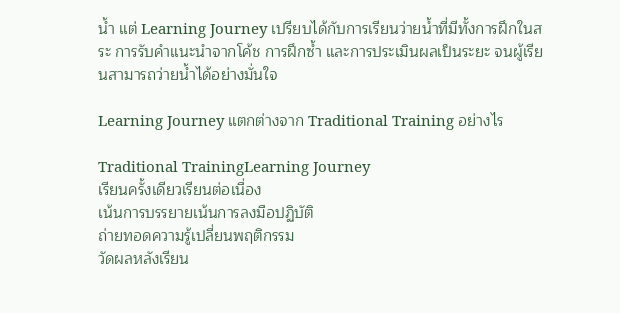น้ำ แต่ Learning Journey เปรียบได้กับการเรียนว่ายน้ำที่มีทั้งการฝึกในสระ การรับคำแนะนำจากโค้ช การฝึกซ้ำ และการประเมินผลเป็นระยะ จนผู้เรียนสามารถว่ายน้ำได้อย่างมั่นใจ

Learning Journey แตกต่างจาก Traditional Training อย่างไร

Traditional TrainingLearning Journey
เรียนครั้งเดียวเรียนต่อเนื่อง
เน้นการบรรยายเน้นการลงมือปฏิบัติ
ถ่ายทอดความรู้เปลี่ยนพฤติกรรม
วัดผลหลังเรียน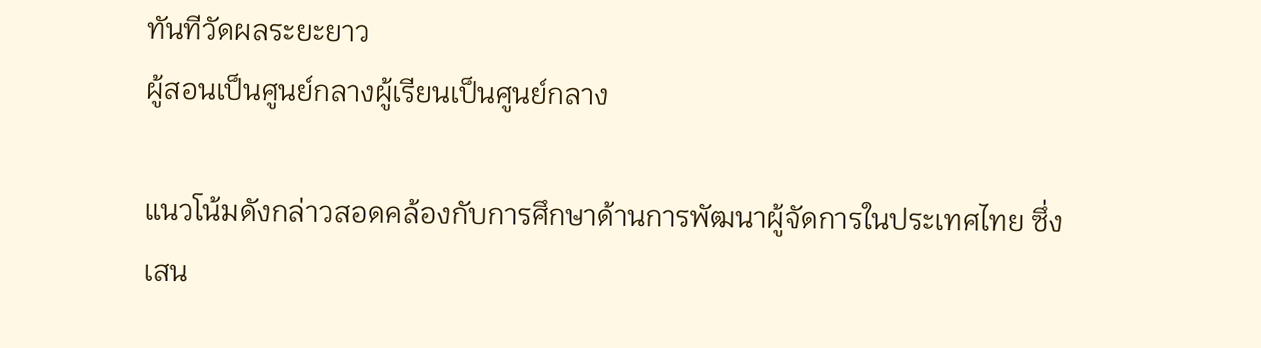ทันทีวัดผลระยะยาว
ผู้สอนเป็นศูนย์กลางผู้เรียนเป็นศูนย์กลาง

แนวโน้มดังกล่าวสอดคล้องกับการศึกษาด้านการพัฒนาผู้จัดการในประเทศไทย ซึ่งเสน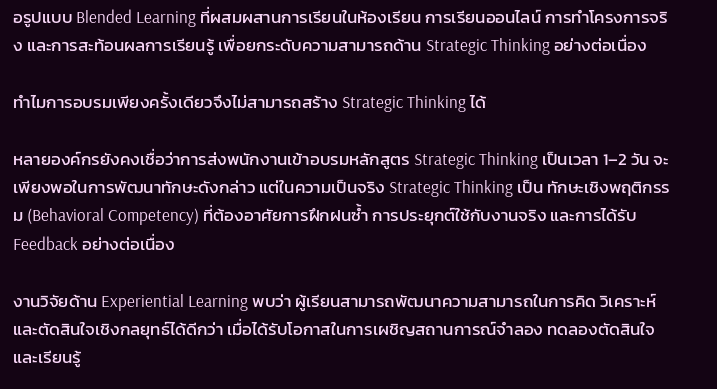อรูปแบบ Blended Learning ที่ผสมผสานการเรียนในห้องเรียน การเรียนออนไลน์ การทำโครงการจริง และการสะท้อนผลการเรียนรู้ เพื่อยกระดับความสามารถด้าน Strategic Thinking อย่างต่อเนื่อง

ทำไมการอบรมเพียงครั้งเดียวจึงไม่สามารถสร้าง Strategic Thinking ได้

หลายองค์กรยังคงเชื่อว่าการส่งพนักงานเข้าอบรมหลักสูตร Strategic Thinking เป็นเวลา 1–2 วัน จะเพียงพอในการพัฒนาทักษะดังกล่าว แต่ในความเป็นจริง Strategic Thinking เป็น ทักษะเชิงพฤติกรรม (Behavioral Competency) ที่ต้องอาศัยการฝึกฝนซ้ำ การประยุกต์ใช้กับงานจริง และการได้รับ Feedback อย่างต่อเนื่อง

งานวิจัยด้าน Experiential Learning พบว่า ผู้เรียนสามารถพัฒนาความสามารถในการคิด วิเคราะห์ และตัดสินใจเชิงกลยุทธ์ได้ดีกว่า เมื่อได้รับโอกาสในการเผชิญสถานการณ์จำลอง ทดลองตัดสินใจ และเรียนรู้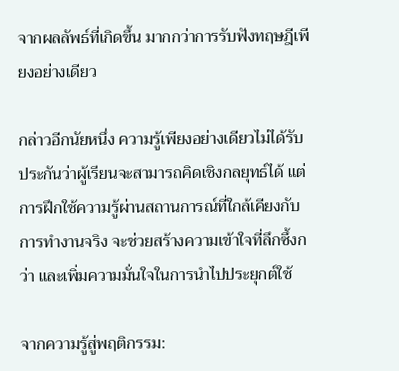จากผลลัพธ์ที่เกิดขึ้น มากกว่าการรับฟังทฤษฎีเพียงอย่างเดียว

กล่าวอีกนัยหนึ่ง ความรู้เพียงอย่างเดียวไม่ได้รับประกันว่าผู้เรียนจะสามารถคิดเชิงกลยุทธ์ได้ แต่การฝึกใช้ความรู้ผ่านสถานการณ์ที่ใกล้เคียงกับการทำงานจริง จะช่วยสร้างความเข้าใจที่ลึกซึ้งกว่า และเพิ่มความมั่นใจในการนำไปประยุกต์ใช้

จากความรู้สู่พฤติกรรม: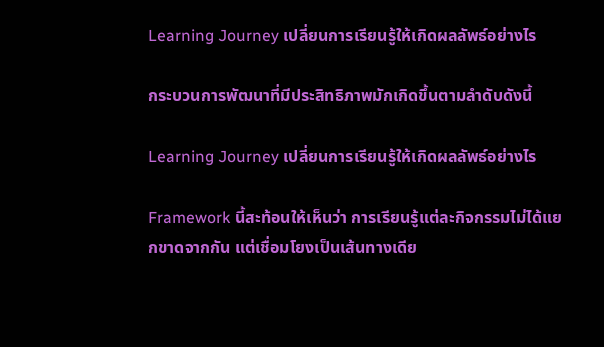Learning Journey เปลี่ยนการเรียนรู้ให้เกิดผลลัพธ์อย่างไร

กระบวนการพัฒนาที่มีประสิทธิภาพมักเกิดขึ้นตามลำดับดังนี้

Learning Journey เปลี่ยนการเรียนรู้ให้เกิดผลลัพธ์อย่างไร

Framework นี้สะท้อนให้เห็นว่า การเรียนรู้แต่ละกิจกรรมไม่ได้แยกขาดจากกัน แต่เชื่อมโยงเป็นเส้นทางเดีย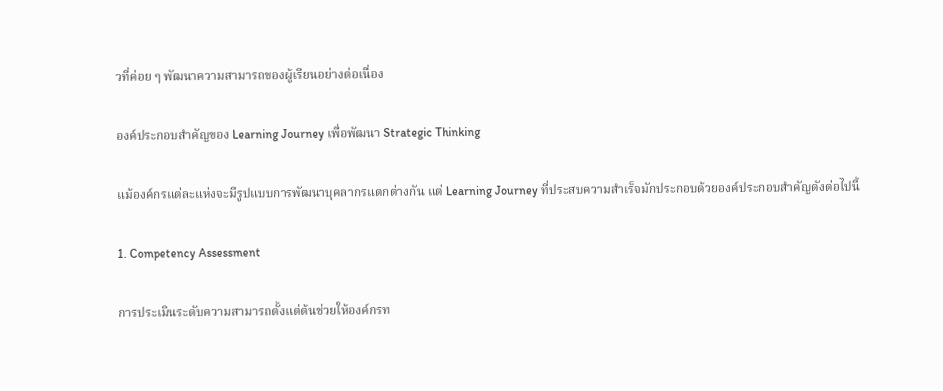วที่ค่อย ๆ พัฒนาความสามารถของผู้เรียนอย่างต่อเนื่อง

องค์ประกอบสำคัญของ Learning Journey เพื่อพัฒนา Strategic Thinking

แม้องค์กรแต่ละแห่งจะมีรูปแบบการพัฒนาบุคลากรแตกต่างกัน แต่ Learning Journey ที่ประสบความสำเร็จมักประกอบด้วยองค์ประกอบสำคัญดังต่อไปนี้

1. Competency Assessment

การประเมินระดับความสามารถตั้งแต่ต้นช่วยให้องค์กรท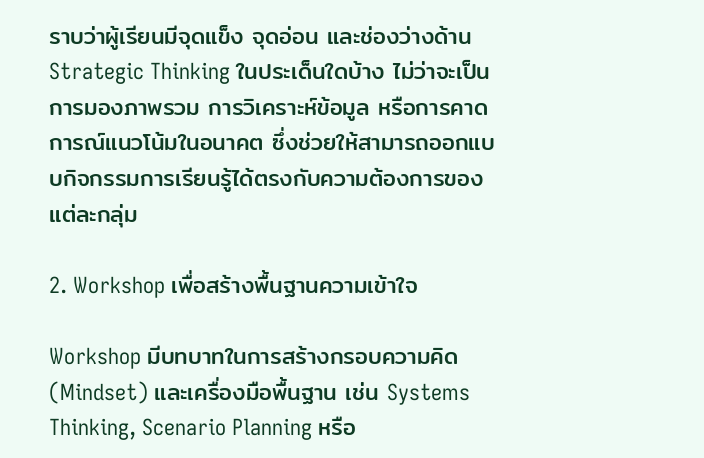ราบว่าผู้เรียนมีจุดแข็ง จุดอ่อน และช่องว่างด้าน Strategic Thinking ในประเด็นใดบ้าง ไม่ว่าจะเป็นการมองภาพรวม การวิเคราะห์ข้อมูล หรือการคาดการณ์แนวโน้มในอนาคต ซึ่งช่วยให้สามารถออกแบบกิจกรรมการเรียนรู้ได้ตรงกับความต้องการของแต่ละกลุ่ม

2. Workshop เพื่อสร้างพื้นฐานความเข้าใจ

Workshop มีบทบาทในการสร้างกรอบความคิด (Mindset) และเครื่องมือพื้นฐาน เช่น Systems Thinking, Scenario Planning หรือ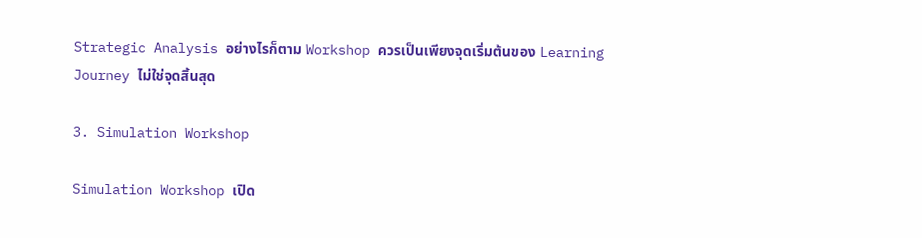Strategic Analysis อย่างไรก็ตาม Workshop ควรเป็นเพียงจุดเริ่มต้นของ Learning Journey ไม่ใช่จุดสิ้นสุด

3. Simulation Workshop

Simulation Workshop เปิด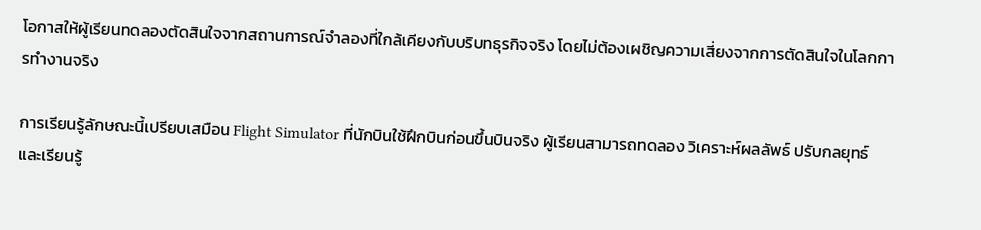โอกาสให้ผู้เรียนทดลองตัดสินใจจากสถานการณ์จำลองที่ใกล้เคียงกับบริบทธุรกิจจริง โดยไม่ต้องเผชิญความเสี่ยงจากการตัดสินใจในโลกการทำงานจริง

การเรียนรู้ลักษณะนี้เปรียบเสมือน Flight Simulator ที่นักบินใช้ฝึกบินก่อนขึ้นบินจริง ผู้เรียนสามารถทดลอง วิเคราะห์ผลลัพธ์ ปรับกลยุทธ์ และเรียนรู้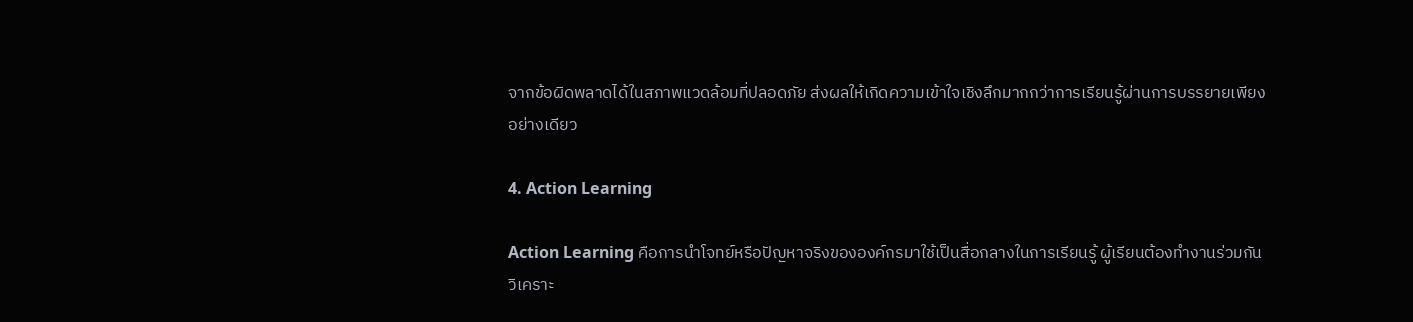จากข้อผิดพลาดได้ในสภาพแวดล้อมที่ปลอดภัย ส่งผลให้เกิดความเข้าใจเชิงลึกมากกว่าการเรียนรู้ผ่านการบรรยายเพียงอย่างเดียว

4. Action Learning

Action Learning คือการนำโจทย์หรือปัญหาจริงขององค์กรมาใช้เป็นสื่อกลางในการเรียนรู้ ผู้เรียนต้องทำงานร่วมกัน วิเคราะ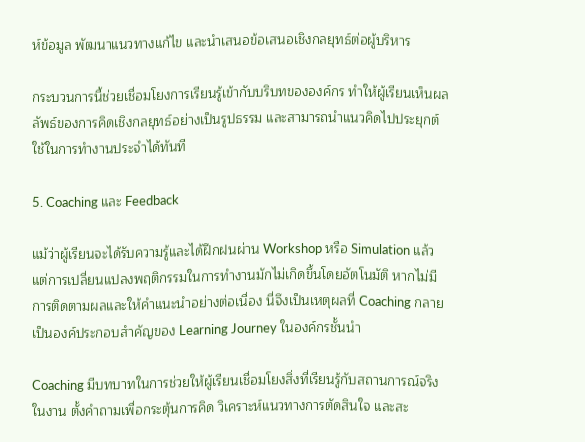ห์ข้อมูล พัฒนาแนวทางแก้ไข และนำเสนอข้อเสนอเชิงกลยุทธ์ต่อผู้บริหาร

กระบวนการนี้ช่วยเชื่อมโยงการเรียนรู้เข้ากับบริบทขององค์กร ทำให้ผู้เรียนเห็นผลลัพธ์ของการคิดเชิงกลยุทธ์อย่างเป็นรูปธรรม และสามารถนำแนวคิดไปประยุกต์ใช้ในการทำงานประจำได้ทันที

5. Coaching และ Feedback

แม้ว่าผู้เรียนจะได้รับความรู้และได้ฝึกฝนผ่าน Workshop หรือ Simulation แล้ว แต่การเปลี่ยนแปลงพฤติกรรมในการทำงานมักไม่เกิดขึ้นโดยอัตโนมัติ หากไม่มีการติดตามผลและให้คำแนะนำอย่างต่อเนื่อง นี่จึงเป็นเหตุผลที่ Coaching กลายเป็นองค์ประกอบสำคัญของ Learning Journey ในองค์กรชั้นนำ

Coaching มีบทบาทในการช่วยให้ผู้เรียนเชื่อมโยงสิ่งที่เรียนรู้กับสถานการณ์จริงในงาน ตั้งคำถามเพื่อกระตุ้นการคิด วิเคราะห์แนวทางการตัดสินใจ และสะ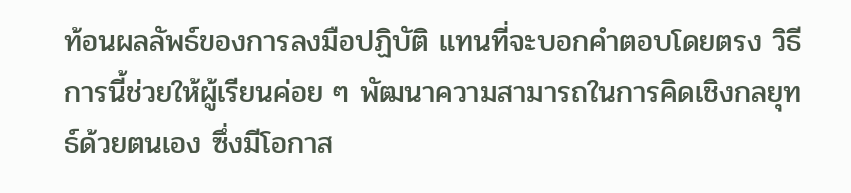ท้อนผลลัพธ์ของการลงมือปฏิบัติ แทนที่จะบอกคำตอบโดยตรง วิธีการนี้ช่วยให้ผู้เรียนค่อย ๆ พัฒนาความสามารถในการคิดเชิงกลยุทธ์ด้วยตนเอง ซึ่งมีโอกาส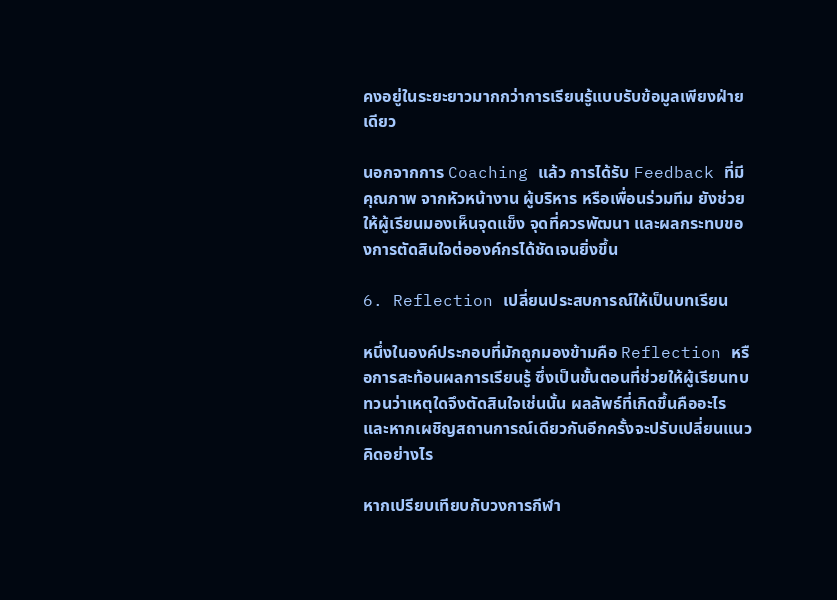คงอยู่ในระยะยาวมากกว่าการเรียนรู้แบบรับข้อมูลเพียงฝ่ายเดียว

นอกจากการ Coaching แล้ว การได้รับ Feedback ที่มีคุณภาพ จากหัวหน้างาน ผู้บริหาร หรือเพื่อนร่วมทีม ยังช่วยให้ผู้เรียนมองเห็นจุดแข็ง จุดที่ควรพัฒนา และผลกระทบของการตัดสินใจต่อองค์กรได้ชัดเจนยิ่งขึ้น

6. Reflection เปลี่ยนประสบการณ์ให้เป็นบทเรียน

หนึ่งในองค์ประกอบที่มักถูกมองข้ามคือ Reflection หรือการสะท้อนผลการเรียนรู้ ซึ่งเป็นขั้นตอนที่ช่วยให้ผู้เรียนทบทวนว่าเหตุใดจึงตัดสินใจเช่นนั้น ผลลัพธ์ที่เกิดขึ้นคืออะไร และหากเผชิญสถานการณ์เดียวกันอีกครั้งจะปรับเปลี่ยนแนวคิดอย่างไร

หากเปรียบเทียบกับวงการกีฬา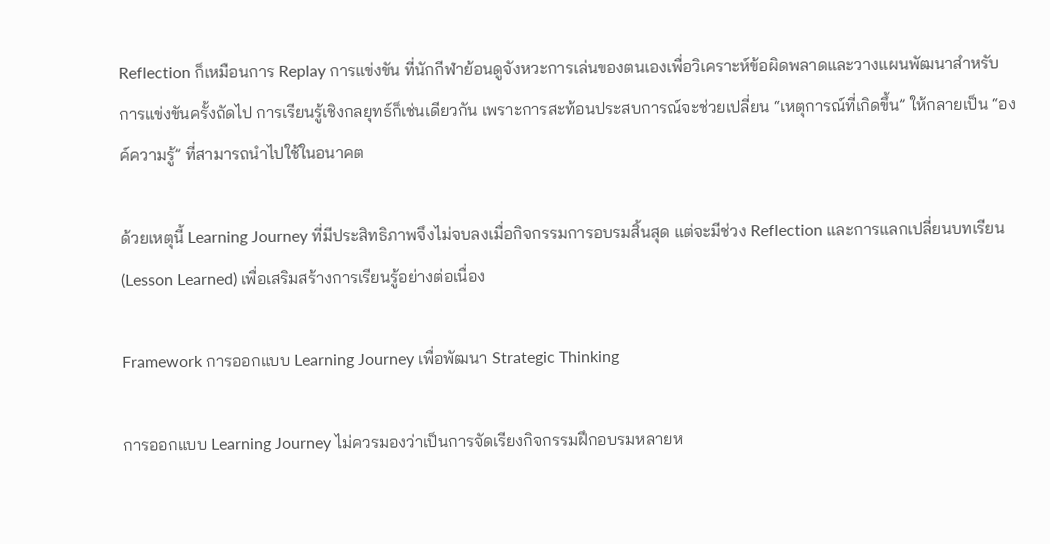Reflection ก็เหมือนการ Replay การแข่งขัน ที่นักกีฬาย้อนดูจังหวะการเล่นของตนเองเพื่อวิเคราะห์ข้อผิดพลาดและวางแผนพัฒนาสำหรับการแข่งขันครั้งถัดไป การเรียนรู้เชิงกลยุทธ์ก็เช่นเดียวกัน เพราะการสะท้อนประสบการณ์จะช่วยเปลี่ยน “เหตุการณ์ที่เกิดขึ้น” ให้กลายเป็น “องค์ความรู้” ที่สามารถนำไปใช้ในอนาคต

ด้วยเหตุนี้ Learning Journey ที่มีประสิทธิภาพจึงไม่จบลงเมื่อกิจกรรมการอบรมสิ้นสุด แต่จะมีช่วง Reflection และการแลกเปลี่ยนบทเรียน (Lesson Learned) เพื่อเสริมสร้างการเรียนรู้อย่างต่อเนื่อง

Framework การออกแบบ Learning Journey เพื่อพัฒนา Strategic Thinking

การออกแบบ Learning Journey ไม่ควรมองว่าเป็นการจัดเรียงกิจกรรมฝึกอบรมหลายห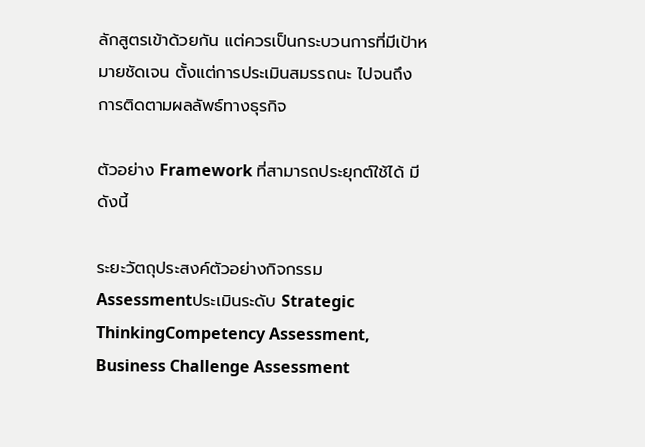ลักสูตรเข้าด้วยกัน แต่ควรเป็นกระบวนการที่มีเป้าหมายชัดเจน ตั้งแต่การประเมินสมรรถนะ ไปจนถึงการติดตามผลลัพธ์ทางธุรกิจ

ตัวอย่าง Framework ที่สามารถประยุกต์ใช้ได้ มีดังนี้

ระยะวัตถุประสงค์ตัวอย่างกิจกรรม
Assessmentประเมินระดับ Strategic ThinkingCompetency Assessment, Business Challenge Assessment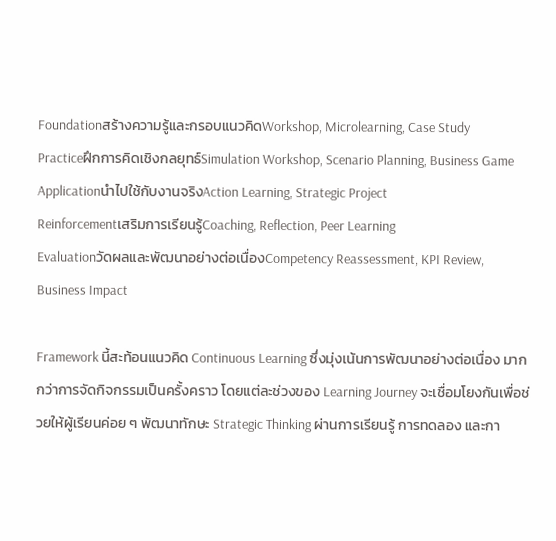Foundationสร้างความรู้และกรอบแนวคิดWorkshop, Microlearning, Case Study
Practiceฝึกการคิดเชิงกลยุทธ์Simulation Workshop, Scenario Planning, Business Game
Applicationนำไปใช้กับงานจริงAction Learning, Strategic Project
Reinforcementเสริมการเรียนรู้Coaching, Reflection, Peer Learning
Evaluationวัดผลและพัฒนาอย่างต่อเนื่องCompetency Reassessment, KPI Review, Business Impact

Framework นี้สะท้อนแนวคิด Continuous Learning ซึ่งมุ่งเน้นการพัฒนาอย่างต่อเนื่อง มากกว่าการจัดกิจกรรมเป็นครั้งคราว โดยแต่ละช่วงของ Learning Journey จะเชื่อมโยงกันเพื่อช่วยให้ผู้เรียนค่อย ๆ พัฒนาทักษะ Strategic Thinking ผ่านการเรียนรู้ การทดลอง และกา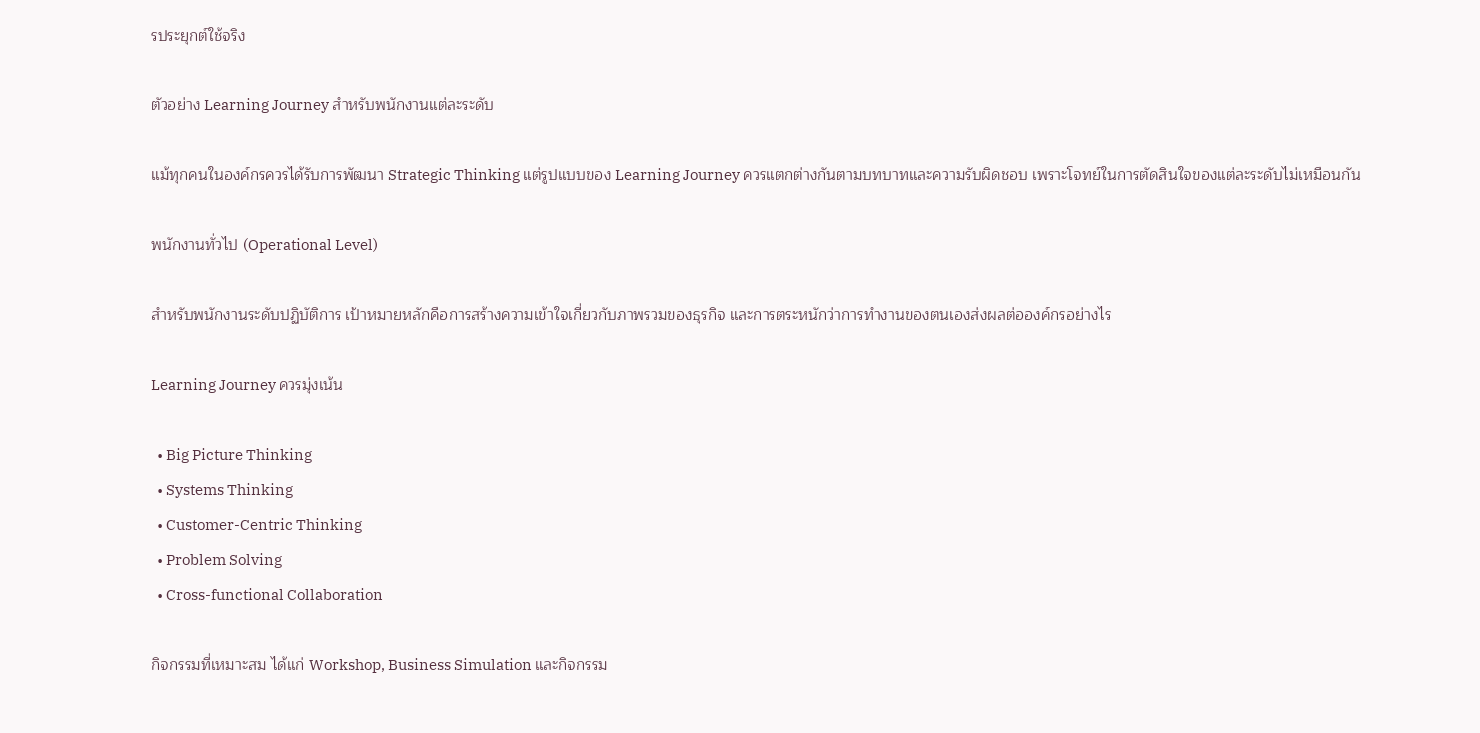รประยุกต์ใช้จริง

ตัวอย่าง Learning Journey สำหรับพนักงานแต่ละระดับ

แม้ทุกคนในองค์กรควรได้รับการพัฒนา Strategic Thinking แต่รูปแบบของ Learning Journey ควรแตกต่างกันตามบทบาทและความรับผิดชอบ เพราะโจทย์ในการตัดสินใจของแต่ละระดับไม่เหมือนกัน

พนักงานทั่วไป (Operational Level)

สำหรับพนักงานระดับปฏิบัติการ เป้าหมายหลักคือการสร้างความเข้าใจเกี่ยวกับภาพรวมของธุรกิจ และการตระหนักว่าการทำงานของตนเองส่งผลต่อองค์กรอย่างไร

Learning Journey ควรมุ่งเน้น

  • Big Picture Thinking
  • Systems Thinking
  • Customer-Centric Thinking
  • Problem Solving
  • Cross-functional Collaboration

กิจกรรมที่เหมาะสม ได้แก่ Workshop, Business Simulation และกิจกรรม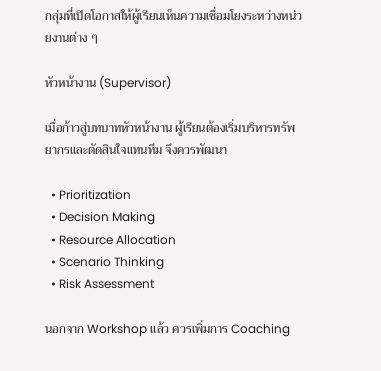กลุ่มที่เปิดโอกาสให้ผู้เรียนเห็นความเชื่อมโยงระหว่างหน่วยงานต่าง ๆ

หัวหน้างาน (Supervisor)

เมื่อก้าวสู่บทบาทหัวหน้างาน ผู้เรียนต้องเริ่มบริหารทรัพยากรและตัดสินใจแทนทีม จึงควรพัฒนา

  • Prioritization
  • Decision Making
  • Resource Allocation
  • Scenario Thinking
  • Risk Assessment

นอกจาก Workshop แล้ว ควรเพิ่มการ Coaching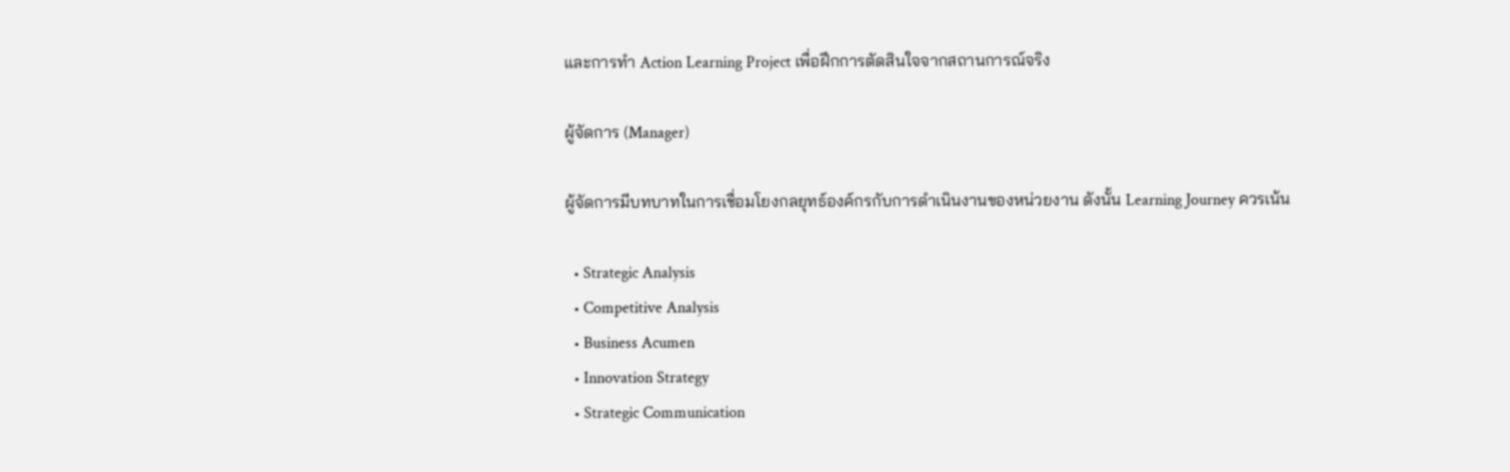และการทำ Action Learning Project เพื่อฝึกการตัดสินใจจากสถานการณ์จริง

ผู้จัดการ (Manager)

ผู้จัดการมีบทบาทในการเชื่อมโยงกลยุทธ์องค์กรกับการดำเนินงานของหน่วยงาน ดังนั้น Learning Journey ควรเน้น

  • Strategic Analysis
  • Competitive Analysis
  • Business Acumen
  • Innovation Strategy
  • Strategic Communication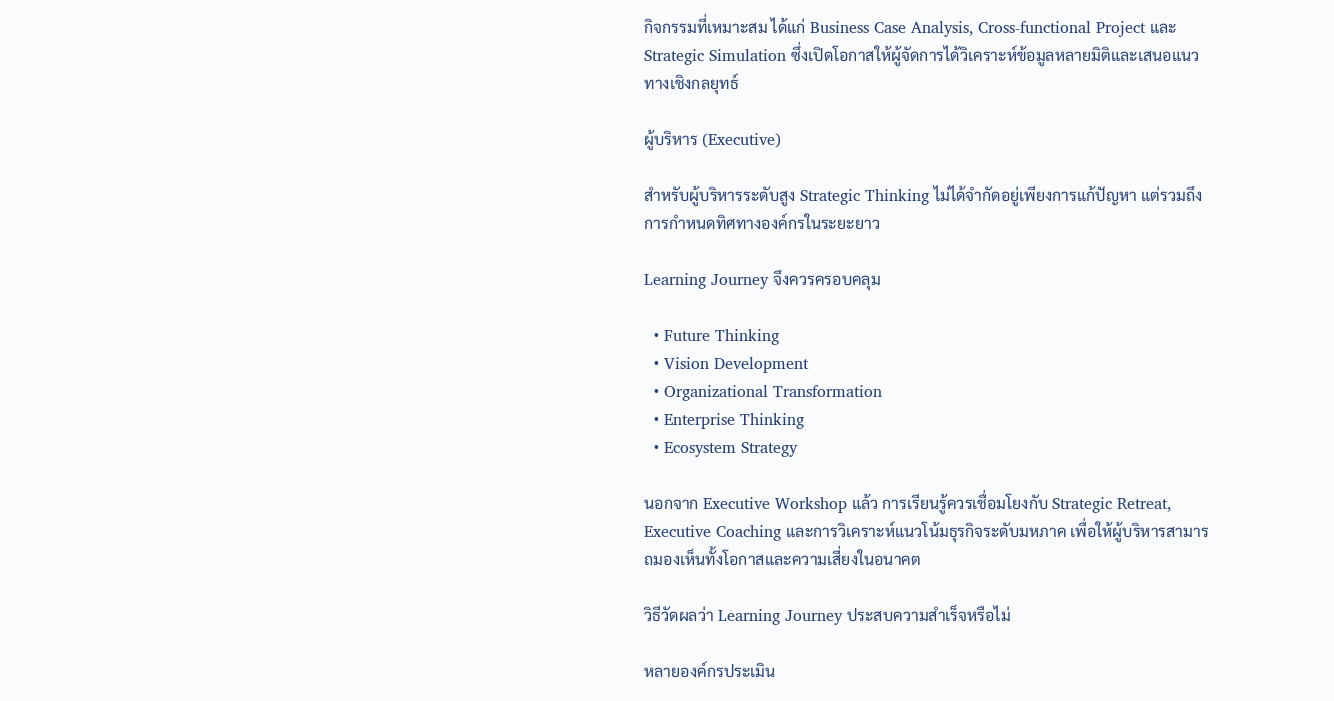กิจกรรมที่เหมาะสม ได้แก่ Business Case Analysis, Cross-functional Project และ Strategic Simulation ซึ่งเปิดโอกาสให้ผู้จัดการได้วิเคราะห์ข้อมูลหลายมิติและเสนอแนวทางเชิงกลยุทธ์

ผู้บริหาร (Executive)

สำหรับผู้บริหารระดับสูง Strategic Thinking ไม่ได้จำกัดอยู่เพียงการแก้ปัญหา แต่รวมถึงการกำหนดทิศทางองค์กรในระยะยาว

Learning Journey จึงควรครอบคลุม

  • Future Thinking
  • Vision Development
  • Organizational Transformation
  • Enterprise Thinking
  • Ecosystem Strategy

นอกจาก Executive Workshop แล้ว การเรียนรู้ควรเชื่อมโยงกับ Strategic Retreat, Executive Coaching และการวิเคราะห์แนวโน้มธุรกิจระดับมหภาค เพื่อให้ผู้บริหารสามารถมองเห็นทั้งโอกาสและความเสี่ยงในอนาคต

วิธีวัดผลว่า Learning Journey ประสบความสำเร็จหรือไม่

หลายองค์กรประเมิน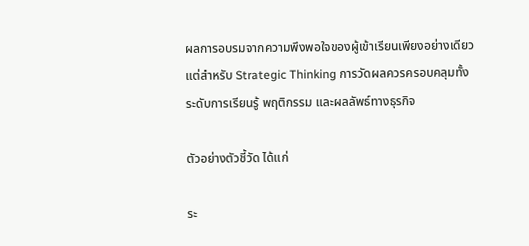ผลการอบรมจากความพึงพอใจของผู้เข้าเรียนเพียงอย่างเดียว แต่สำหรับ Strategic Thinking การวัดผลควรครอบคลุมทั้งระดับการเรียนรู้ พฤติกรรม และผลลัพธ์ทางธุรกิจ

ตัวอย่างตัวชี้วัด ได้แก่

ระ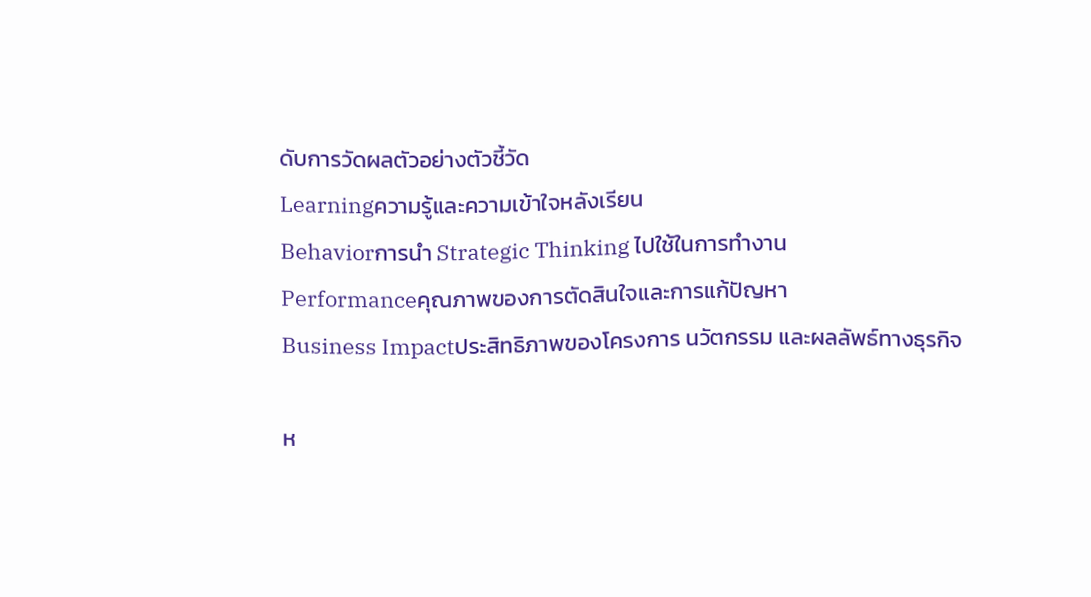ดับการวัดผลตัวอย่างตัวชี้วัด
Learningความรู้และความเข้าใจหลังเรียน
Behaviorการนำ Strategic Thinking ไปใช้ในการทำงาน
Performanceคุณภาพของการตัดสินใจและการแก้ปัญหา
Business Impactประสิทธิภาพของโครงการ นวัตกรรม และผลลัพธ์ทางธุรกิจ

ห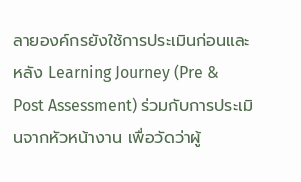ลายองค์กรยังใช้การประเมินก่อนและหลัง Learning Journey (Pre & Post Assessment) ร่วมกับการประเมินจากหัวหน้างาน เพื่อวัดว่าผู้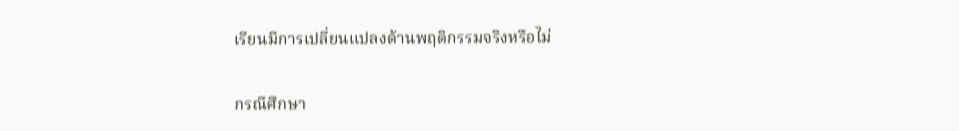เรียนมีการเปลี่ยนแปลงด้านพฤติกรรมจริงหรือไม่

กรณีศึกษา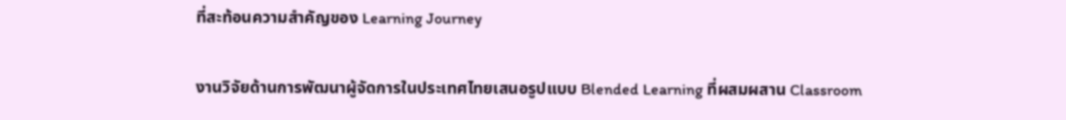ที่สะท้อนความสำคัญของ Learning Journey

งานวิจัยด้านการพัฒนาผู้จัดการในประเทศไทยเสนอรูปแบบ Blended Learning ที่ผสมผสาน Classroom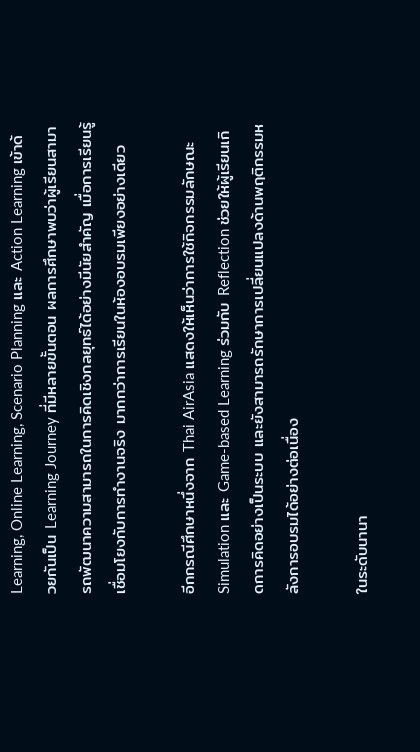Learning, Online Learning, Scenario Planning และ Action Learning เข้าด้วยกันเป็น Learning Journey ที่มีหลายขั้นตอน ผลการศึกษาพบว่าผู้เรียนสามารถพัฒนาความสามารถในการคิดเชิงกลยุทธ์ได้อย่างมีนัยสำคัญ เมื่อการเรียนรู้เชื่อมโยงกับการทำงานจริง มากกว่าการเรียนในห้องอบรมเพียงอย่างเดียว

อีกกรณีศึกษาหนึ่งจาก Thai AirAsia แสดงให้เห็นว่าการใช้กิจกรรมลักษณะ Simulation และ Game-based Learning ร่วมกับ Reflection ช่วยให้ผู้เรียนเกิดการคิดอย่างเป็นระบบ และยังสามารถรักษาการเปลี่ยนแปลงด้านพฤติกรรมหลังการอบรมได้อย่างต่อเนื่อง

ในระดับนานา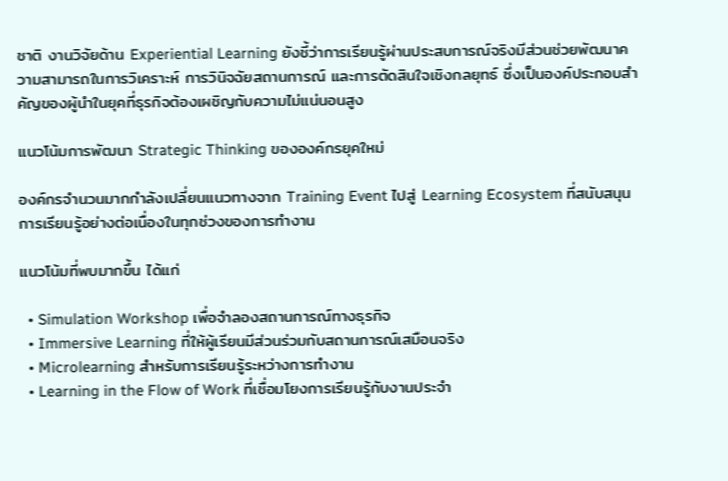ชาติ งานวิจัยด้าน Experiential Learning ยังชี้ว่าการเรียนรู้ผ่านประสบการณ์จริงมีส่วนช่วยพัฒนาความสามารถในการวิเคราะห์ การวินิจฉัยสถานการณ์ และการตัดสินใจเชิงกลยุทธ์ ซึ่งเป็นองค์ประกอบสำคัญของผู้นำในยุคที่ธุรกิจต้องเผชิญกับความไม่แน่นอนสูง

แนวโน้มการพัฒนา Strategic Thinking ขององค์กรยุคใหม่

องค์กรจำนวนมากกำลังเปลี่ยนแนวทางจาก Training Event ไปสู่ Learning Ecosystem ที่สนับสนุนการเรียนรู้อย่างต่อเนื่องในทุกช่วงของการทำงาน

แนวโน้มที่พบมากขึ้น ได้แก่

  • Simulation Workshop เพื่อจำลองสถานการณ์ทางธุรกิจ
  • Immersive Learning ที่ให้ผู้เรียนมีส่วนร่วมกับสถานการณ์เสมือนจริง
  • Microlearning สำหรับการเรียนรู้ระหว่างการทำงาน
  • Learning in the Flow of Work ที่เชื่อมโยงการเรียนรู้กับงานประจำ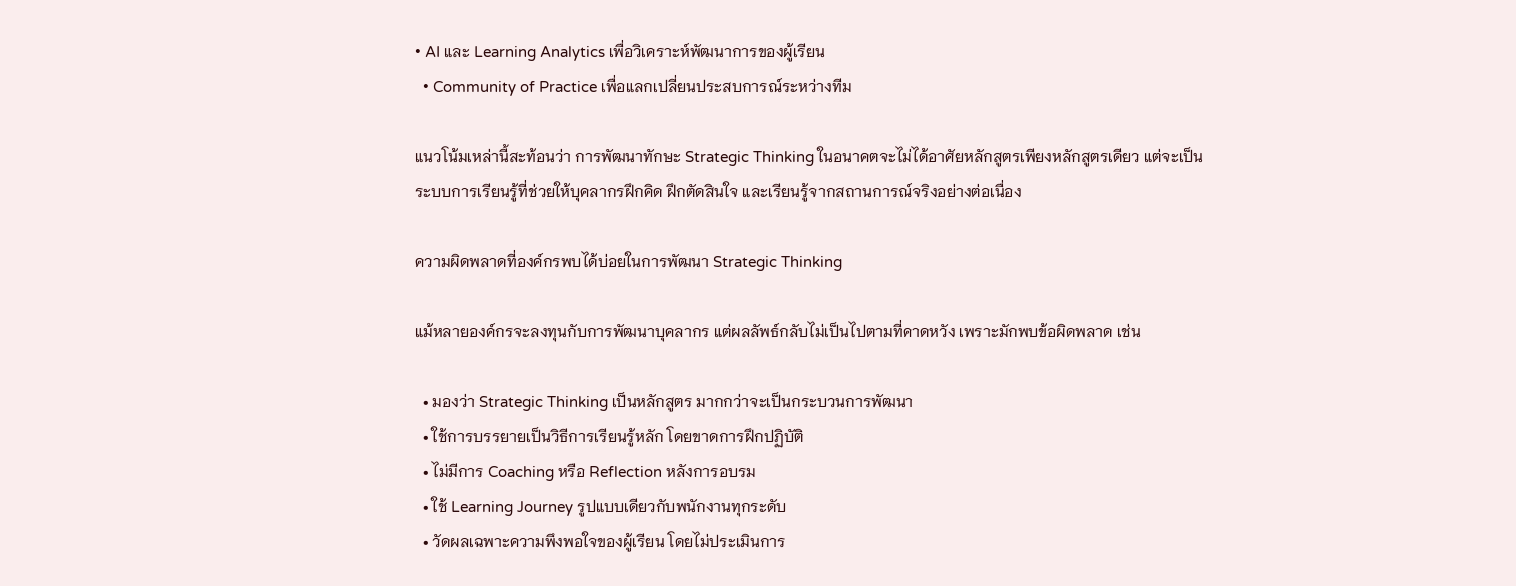• AI และ Learning Analytics เพื่อวิเคราะห์พัฒนาการของผู้เรียน
  • Community of Practice เพื่อแลกเปลี่ยนประสบการณ์ระหว่างทีม

แนวโน้มเหล่านี้สะท้อนว่า การพัฒนาทักษะ Strategic Thinking ในอนาคตจะไม่ได้อาศัยหลักสูตรเพียงหลักสูตรเดียว แต่จะเป็นระบบการเรียนรู้ที่ช่วยให้บุคลากรฝึกคิด ฝึกตัดสินใจ และเรียนรู้จากสถานการณ์จริงอย่างต่อเนื่อง

ความผิดพลาดที่องค์กรพบได้บ่อยในการพัฒนา Strategic Thinking

แม้หลายองค์กรจะลงทุนกับการพัฒนาบุคลากร แต่ผลลัพธ์กลับไม่เป็นไปตามที่คาดหวัง เพราะมักพบข้อผิดพลาด เช่น

  • มองว่า Strategic Thinking เป็นหลักสูตร มากกว่าจะเป็นกระบวนการพัฒนา
  • ใช้การบรรยายเป็นวิธีการเรียนรู้หลัก โดยขาดการฝึกปฏิบัติ
  • ไม่มีการ Coaching หรือ Reflection หลังการอบรม
  • ใช้ Learning Journey รูปแบบเดียวกับพนักงานทุกระดับ
  • วัดผลเฉพาะความพึงพอใจของผู้เรียน โดยไม่ประเมินการ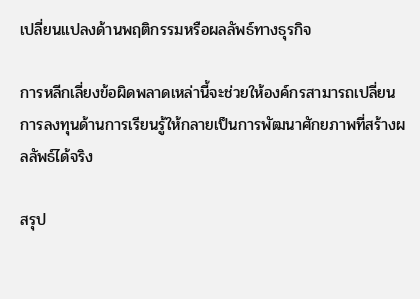เปลี่ยนแปลงด้านพฤติกรรมหรือผลลัพธ์ทางธุรกิจ

การหลีกเลี่ยงข้อผิดพลาดเหล่านี้จะช่วยให้องค์กรสามารถเปลี่ยนการลงทุนด้านการเรียนรู้ให้กลายเป็นการพัฒนาศักยภาพที่สร้างผลลัพธ์ได้จริง

สรุป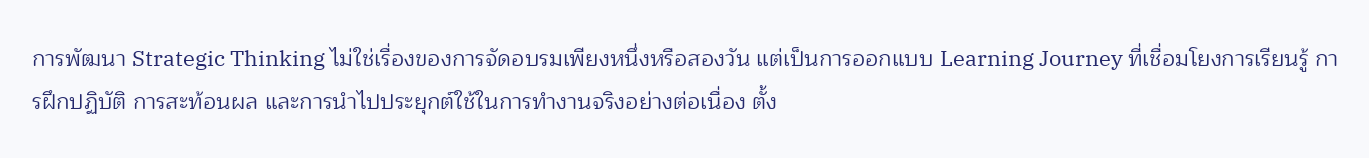การพัฒนา Strategic Thinking ไม่ใช่เรื่องของการจัดอบรมเพียงหนึ่งหรือสองวัน แต่เป็นการออกแบบ Learning Journey ที่เชื่อมโยงการเรียนรู้ การฝึกปฏิบัติ การสะท้อนผล และการนำไปประยุกต์ใช้ในการทำงานจริงอย่างต่อเนื่อง ตั้ง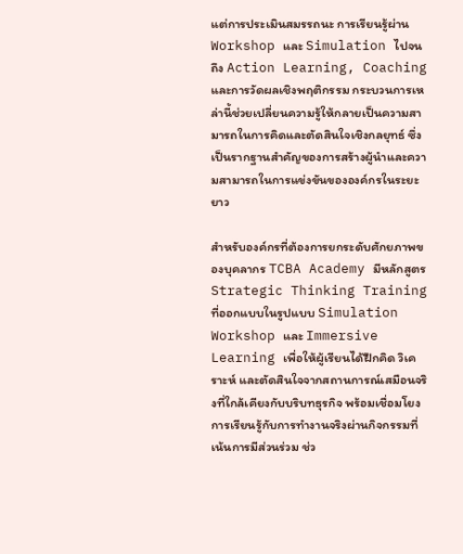แต่การประเมินสมรรถนะ การเรียนรู้ผ่าน Workshop และ Simulation ไปจนถึง Action Learning, Coaching และการวัดผลเชิงพฤติกรรม กระบวนการเหล่านี้ช่วยเปลี่ยนความรู้ให้กลายเป็นความสามารถในการคิดและตัดสินใจเชิงกลยุทธ์ ซึ่งเป็นรากฐานสำคัญของการสร้างผู้นำและความสามารถในการแข่งขันขององค์กรในระยะยาว

สำหรับองค์กรที่ต้องการยกระดับศักยภาพของบุคลากร TCBA Academy มีหลักสูตร Strategic Thinking Training ที่ออกแบบในรูปแบบ Simulation Workshop และ Immersive Learning เพื่อให้ผู้เรียนได้ฝึกคิด วิเคราะห์ และตัดสินใจจากสถานการณ์เสมือนจริงที่ใกล้เคียงกับบริบทธุรกิจ พร้อมเชื่อมโยงการเรียนรู้กับการทำงานจริงผ่านกิจกรรมที่เน้นการมีส่วนร่วม ช่ว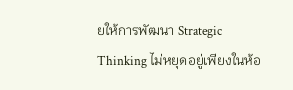ยให้การพัฒนา Strategic Thinking ไม่หยุดอยู่เพียงในห้อ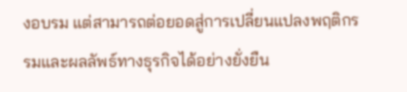งอบรม แต่สามารถต่อยอดสู่การเปลี่ยนแปลงพฤติกรรมและผลลัพธ์ทางธุรกิจได้อย่างยั่งยืน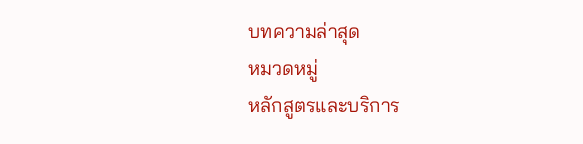บทความล่าสุด
หมวดหมู่
หลักสูตรและบริการ